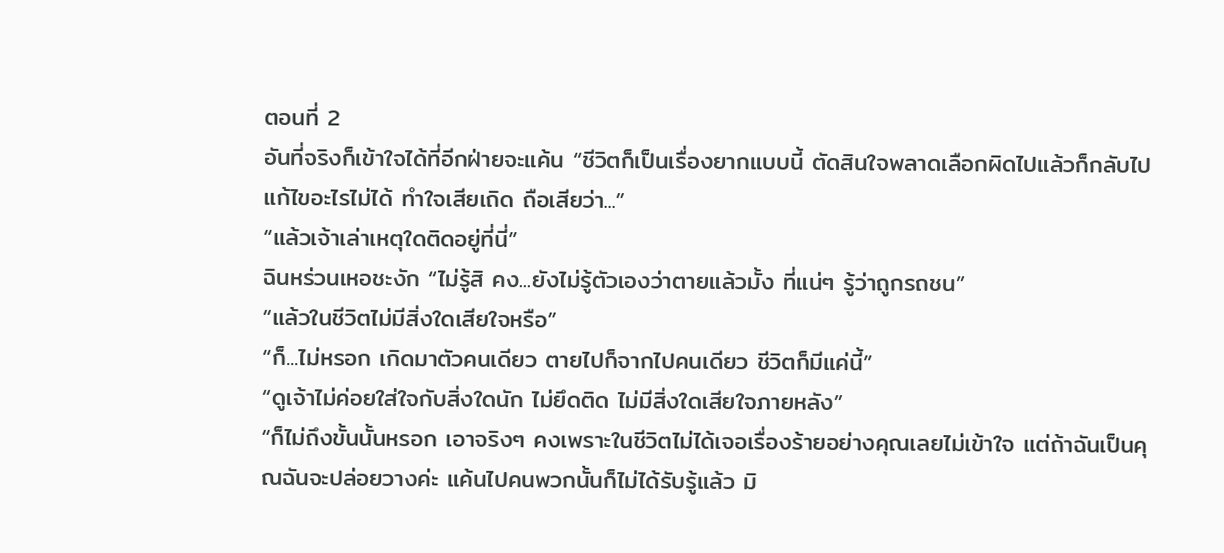ตอนที่ 2
อันที่จริงก็เข้าใจได้ที่อีกฝ่ายจะแค้น “ชีวิตก็เป็นเรื่องยากแบบนี้ ตัดสินใจพลาดเลือกผิดไปแล้วก็กลับไปแก้ไขอะไรไม่ได้ ทำใจเสียเถิด ถือเสียว่า...”
“แล้วเจ้าเล่าเหตุใดติดอยู่ที่นี่”
ฉินหร่วนเหอชะงัก “ไม่รู้สิ คง...ยังไม่รู้ตัวเองว่าตายแล้วมั้ง ที่แน่ๆ รู้ว่าถูกรถชน”
“แล้วในชีวิตไม่มีสิ่งใดเสียใจหรือ”
“ก็...ไม่หรอก เกิดมาตัวคนเดียว ตายไปก็จากไปคนเดียว ชีวิตก็มีแค่นี้”
“ดูเจ้าไม่ค่อยใส่ใจกับสิ่งใดนัก ไม่ยึดติด ไม่มีสิ่งใดเสียใจภายหลัง”
“ก็ไม่ถึงขั้นนั้นหรอก เอาจริงๆ คงเพราะในชีวิตไม่ได้เจอเรื่องร้ายอย่างคุณเลยไม่เข้าใจ แต่ถ้าฉันเป็นคุณฉันจะปล่อยวางค่ะ แค้นไปคนพวกนั้นก็ไม่ได้รับรู้แล้ว มิ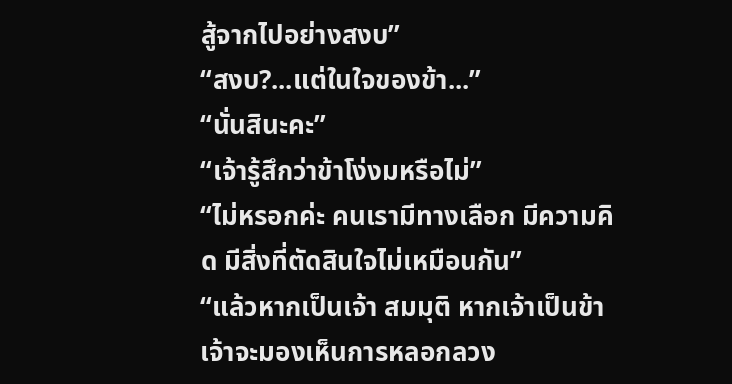สู้จากไปอย่างสงบ”
“สงบ?...แต่ในใจของข้า...”
“นั่นสินะคะ”
“เจ้ารู้สึกว่าข้าโง่งมหรือไม่”
“ไม่หรอกค่ะ คนเรามีทางเลือก มีความคิด มีสิ่งที่ตัดสินใจไม่เหมือนกัน”
“แล้วหากเป็นเจ้า สมมุติ หากเจ้าเป็นข้า เจ้าจะมองเห็นการหลอกลวง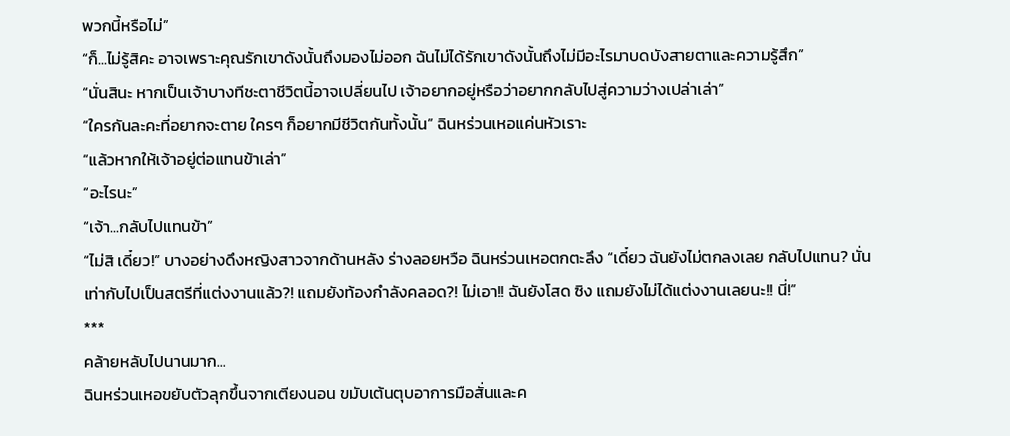พวกนี้หรือไม่”
“ก็...ไม่รู้สิคะ อาจเพราะคุณรักเขาดังนั้นถึงมองไม่ออก ฉันไม่ได้รักเขาดังนั้นถึงไม่มีอะไรมาบดบังสายตาและความรู้สึก”
“นั่นสินะ หากเป็นเจ้าบางทีชะตาชีวิตนี้อาจเปลี่ยนไป เจ้าอยากอยู่หรือว่าอยากกลับไปสู่ความว่างเปล่าเล่า”
“ใครกันละคะที่อยากจะตาย ใครๆ ก็อยากมีชีวิตกันทั้งนั้น” ฉินหร่วนเหอแค่นหัวเราะ
“แล้วหากให้เจ้าอยู่ต่อแทนข้าเล่า”
“อะไรนะ”
“เจ้า...กลับไปแทนข้า”
“ไม่สิ เดี๋ยว!” บางอย่างดึงหญิงสาวจากด้านหลัง ร่างลอยหวือ ฉินหร่วนเหอตกตะลึง “เดี๋ยว ฉันยังไม่ตกลงเลย กลับไปแทน? นั่นเท่ากับไปเป็นสตรีที่แต่งงานแล้ว?! แถมยังท้องกำลังคลอด?! ไม่เอา!! ฉันยังโสด ซิง แถมยังไม่ได้แต่งงานเลยนะ!! นี่!”
***
คล้ายหลับไปนานมาก...
ฉินหร่วนเหอขยับตัวลุกขึ้นจากเตียงนอน ขมับเต้นตุบอาการมือสั่นและค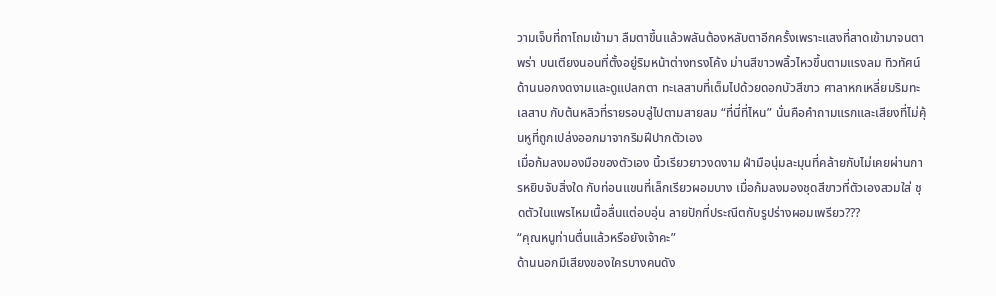วามเจ็บที่ถาโถมเข้ามา ลืมตาขึ้นแล้วพลันต้องหลับตาอีกครั้งเพราะแสงที่สาดเข้ามาจนตาพร่า บนเตียงนอนที่ตั้งอยู่ริมหน้าต่างทรงโค้ง ม่านสีขาวพลิ้วไหวขึ้นตามแรงลม ทิวทัศน์ด้านนอกงดงามและดูแปลกตา ทะเลสาบที่เต็มไปด้วยดอกบัวสีขาว ศาลาหกเหลี่ยมริมทะเลสาบ กับต้นหลิวที่รายรอบลู่ไปตามสายลม “ที่นี่ที่ไหน” นั่นคือคำถามแรกและเสียงที่ไม่คุ้นหูที่ถูกเปล่งออกมาจากริมฝีปากตัวเอง
เมื่อก้มลงมองมือของตัวเอง นิ้วเรียวยาวงดงาม ฝ่ามือนุ่มละมุนที่คล้ายกับไม่เคยผ่านการหยิบจับสิ่งใด กับท่อนแขนที่เล็กเรียวผอมบาง เมื่อก้มลงมองชุดสีขาวที่ตัวเองสวมใส่ ชุดตัวในแพรไหมเนื้อลื่นแต่อบอุ่น ลายปักที่ประณีตกับรูปร่างผอมเพรียว???
“คุณหนูท่านตื่นแล้วหรือยังเจ้าคะ”
ด้านนอกมีเสียงของใครบางคนดัง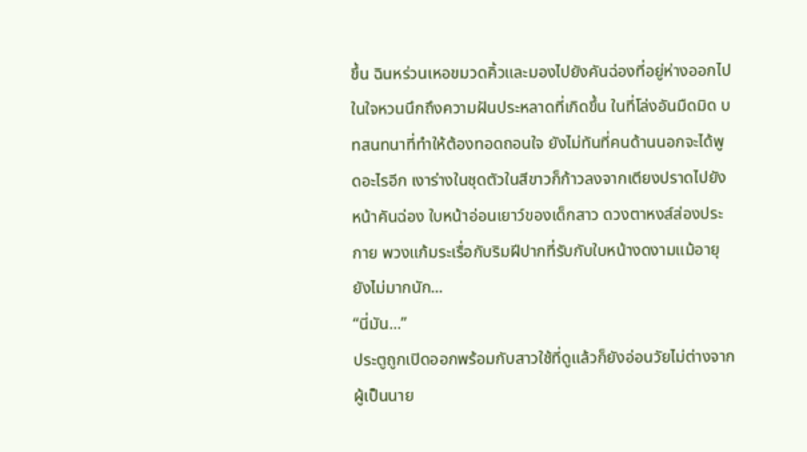ขึ้น ฉินหร่วนเหอขมวดคิ้วและมองไปยังคันฉ่องที่อยู่ห่างออกไป ในใจหวนนึกถึงความฝันประหลาดที่เกิดขึ้น ในที่โล่งอันมืดมิด บทสนทนาที่ทำให้ต้องทอดถอนใจ ยังไม่ทันที่คนด้านนอกจะได้พูดอะไรอีก เงาร่างในชุดตัวในสีขาวก็ก้าวลงจากเตียงปราดไปยังหน้าคันฉ่อง ใบหน้าอ่อนเยาว์ของเด็กสาว ดวงตาหงส์ส่องประกาย พวงแก้มระเรื่อกับริมฝีปากที่รับกับใบหน้างดงามแม้อายุยังไม่มากนัก...
“นี่มัน...”
ประตูถูกเปิดออกพร้อมกับสาวใช้ที่ดูแล้วก็ยังอ่อนวัยไม่ต่างจากผู้เป็นนาย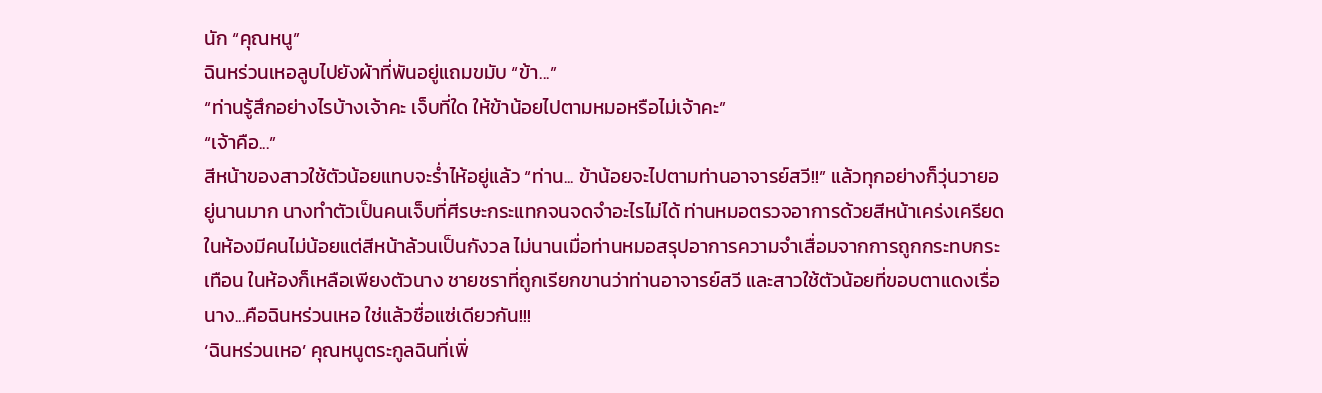นัก “คุณหนู”
ฉินหร่วนเหอลูบไปยังผ้าที่พันอยู่แถมขมับ “ข้า...”
“ท่านรู้สึกอย่างไรบ้างเจ้าคะ เจ็บที่ใด ให้ข้าน้อยไปตามหมอหรือไม่เจ้าคะ”
“เจ้าคือ...”
สีหน้าของสาวใช้ตัวน้อยแทบจะร่ำไห้อยู่แล้ว “ท่าน... ข้าน้อยจะไปตามท่านอาจารย์สวี!!” แล้วทุกอย่างก็วุ่นวายอยู่นานมาก นางทำตัวเป็นคนเจ็บที่ศีรษะกระแทกจนจดจำอะไรไม่ได้ ท่านหมอตรวจอาการด้วยสีหน้าเคร่งเครียด ในห้องมีคนไม่น้อยแต่สีหน้าล้วนเป็นกังวล ไม่นานเมื่อท่านหมอสรุปอาการความจำเสื่อมจากการถูกกระทบกระเทือน ในห้องก็เหลือเพียงตัวนาง ชายชราที่ถูกเรียกขานว่าท่านอาจารย์สวี และสาวใช้ตัวน้อยที่ขอบตาแดงเรื่อ
นาง...คือฉินหร่วนเหอ ใช่แล้วชื่อแซ่เดียวกัน!!!
‘ฉินหร่วนเหอ’ คุณหนูตระกูลฉินที่เพิ่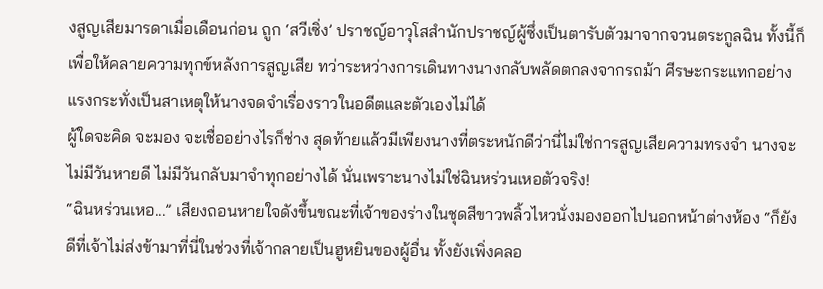งสูญเสียมารดาเมื่อเดือนก่อน ถูก ‘สวีเซิ่ง’ ปราชญ์อาวุโสสำนักปราชญ์ผู้ซึ่งเป็นตารับตัวมาจากจวนตระกูลฉิน ทั้งนี้ก็เพื่อให้คลายความทุกข์หลังการสูญเสีย ทว่าระหว่างการเดินทางนางกลับพลัดตกลงจากรถม้า ศีรษะกระแทกอย่างแรงกระทั่งเป็นสาเหตุให้นางจดจำเรื่องราวในอดีตและตัวเองไม่ได้
ผู้ใดจะคิด จะมอง จะเชื่ออย่างไรก็ช่าง สุดท้ายแล้วมีเพียงนางที่ตระหนักดีว่านี่ไม่ใช่การสูญเสียความทรงจำ นางจะไม่มีวันหายดี ไม่มีวันกลับมาจำทุกอย่างได้ นั่นเพราะนางไม่ใช่ฉินหร่วนเหอตัวจริง!
“ฉินหร่วนเหอ...” เสียงถอนหายใจดังขึ้นขณะที่เจ้าของร่างในชุดสีขาวพลิ้วไหวนั่งมองออกไปนอกหน้าต่างห้อง “ก็ยังดีที่เจ้าไม่ส่งข้ามาที่นี่ในช่วงที่เจ้ากลายเป็นฮูหยินของผู้อื่น ทั้งยังเพิ่งคลอ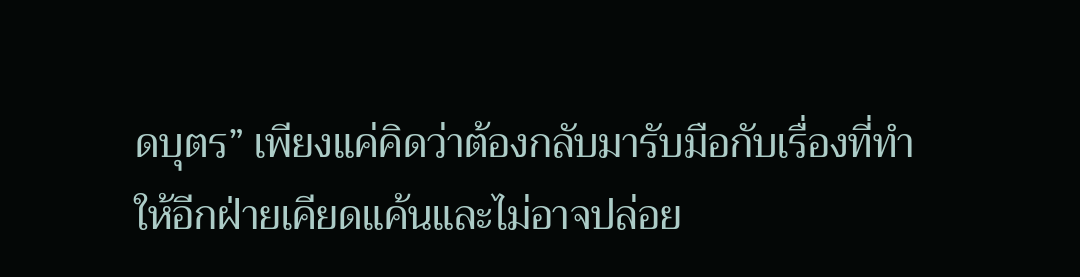ดบุตร” เพียงแค่คิดว่าต้องกลับมารับมือกับเรื่องที่ทำให้อีกฝ่ายเคียดแค้นและไม่อาจปล่อย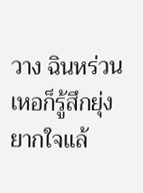วาง ฉินหร่วนเหอก็รู้สึกยุ่งยากใจแล้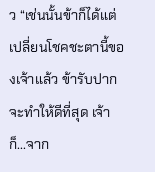ว “เช่นนั้นข้าก็ได้แต่เปลี่ยนโชคชะตานี้ของเจ้าแล้ว ข้ารับปากจะทำให้ดีที่สุด เจ้าก็...จาก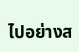ไปอย่างส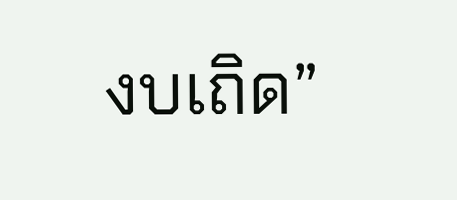งบเถิด”